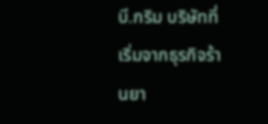บี.กริม บริษัทที่เริ่มจากธุรกิจร้านยา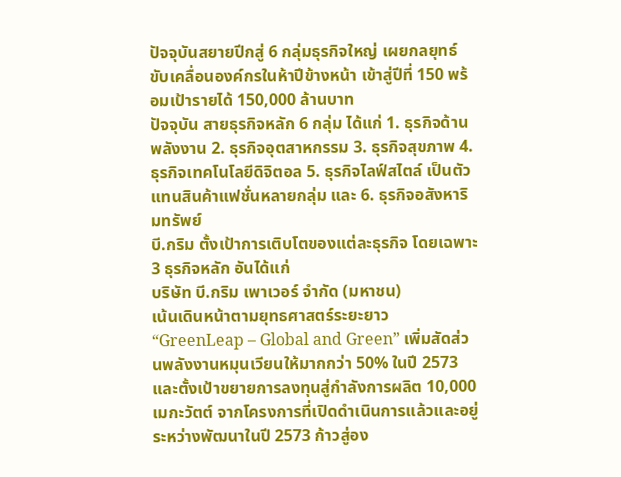ปัจจุบันสยายปีกสู่ 6 กลุ่มธุรกิจใหญ่ เผยกลยุทธ์ขับเคลื่อนองค์กรในห้าปีข้างหน้า เข้าสู่ปีที่ 150 พร้อมเป้ารายได้ 150,000 ล้านบาท
ปัจจุบัน สายธุรกิจหลัก 6 กลุ่ม ได้แก่ 1. ธุรกิจด้านพลังงาน 2. ธุรกิจอุตสาหกรรม 3. ธุรกิจสุขภาพ 4. ธุรกิจเทคโนโลยีดิจิตอล 5. ธุรกิจไลฟ์สไตล์ เป็นตัวแทนสินค้าแฟชั่นหลายกลุ่ม และ 6. ธุรกิจอสังหาริมทรัพย์
บี.กริม ตั้งเป้าการเติบโตของแต่ละธุรกิจ โดยเฉพาะ 3 ธุรกิจหลัก อันได้แก่
บริษัท บี.กริม เพาเวอร์ จำกัด (มหาชน)
เน้นเดินหน้าตามยุทธศาสตร์ระยะยาว “GreenLeap – Global and Green” เพิ่มสัดส่วนพลังงานหมุนเวียนให้มากกว่า 50% ในปี 2573 และตั้งเป้าขยายการลงทุนสู่กำลังการผลิต 10,000 เมกะวัตต์ จากโครงการที่เปิดดำเนินการแล้วและอยู่ระหว่างพัฒนาในปี 2573 ก้าวสู่อง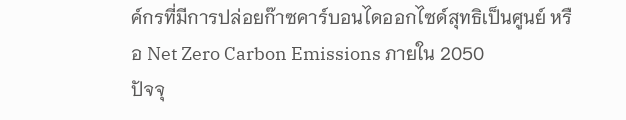ค์กรที่มีการปล่อยก๊าซคาร์บอนไดออกไซด์สุทธิเป็นศูนย์ หรือ Net Zero Carbon Emissions ภายใน 2050
ปัจจุ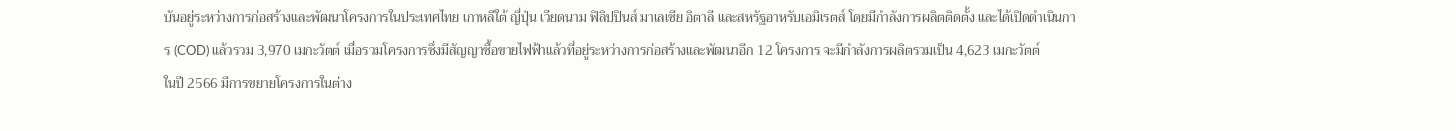บันอยู่ระหว่างการก่อสร้างและพัฒนาโครงการในประเทศไทย เกาหลีใต้ ญี่ปุ่น เวียดนาม ฟิลิปปินส์ มาเลเซีย อิตาลี และสหรัฐอาหรับเอมิเรตส์ โดยมีกำลังการผลิตติดตั้ง และได้เปิดดำเนินการ (COD) แล้วรวม 3,970 เมกะวัตต์ เมื่อรวมโครงการซึ่งมีสัญญาซื้อขายไฟฟ้าแล้วที่อยู่ระหว่างการก่อสร้างและพัฒนาอีก 12 โครงการ จะมีกำลังการผลิตรวมเป็น 4,623 เมกะวัตต์
ในปี 2566 มีการขยายโครงการในต่าง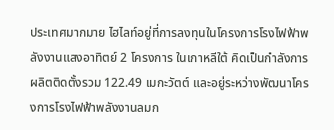ประเทศมากมาย ไฮไลท์อยู่ที่การลงทุนในโครงการโรงไฟฟ้าพลังงานแสงอาทิตย์ 2 โครงการ ในเกาหลีใต้ คิดเป็นกำลังการผลิตติดตั้งรวม 122.49 เมกะวัตต์ และอยู่ระหว่างพัฒนาโครงการโรงไฟฟ้าพลังงานลมก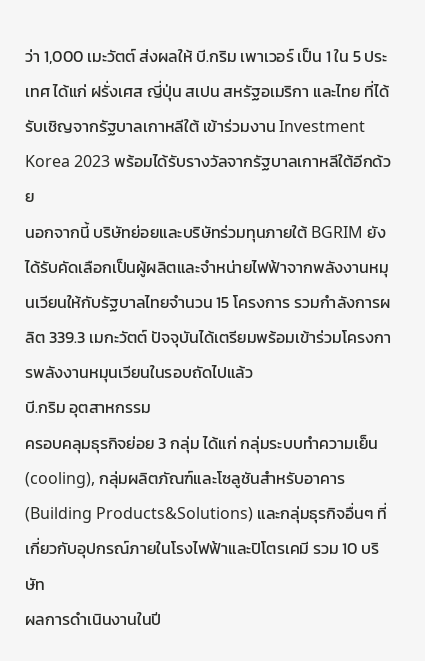ว่า 1,000 เมะวัตต์ ส่งผลให้ บี.กริม เพาเวอร์ เป็น 1 ใน 5 ประเทศ ได้แก่ ฝรั่งเศส ญี่ปุ่น สเปน สหรัฐอเมริกา และไทย ที่ได้รับเชิญจากรัฐบาลเกาหลีใต้ เข้าร่วมงาน Investment Korea 2023 พร้อมได้รับรางวัลจากรัฐบาลเกาหลีใต้อีกด้วย
นอกจากนี้ บริษัทย่อยและบริษัทร่วมทุนภายใต้ BGRIM ยังได้รับคัดเลือกเป็นผู้ผลิตและจำหน่ายไฟฟ้าจากพลังงานหมุนเวียนให้กับรัฐบาลไทยจำนวน 15 โครงการ รวมกำลังการผลิต 339.3 เมกะวัตต์ ปัจจุบันได้เตรียมพร้อมเข้าร่วมโครงการพลังงานหมุนเวียนในรอบถัดไปแล้ว
บี.กริม อุตสาหกรรม
ครอบคลุมธุรกิจย่อย 3 กลุ่ม ได้แก่ กลุ่มระบบทำความเย็น(cooling), กลุ่มผลิตภัณฑ์และโซลูชันสำหรับอาคาร (Building Products&Solutions) และกลุ่มธุรกิจอื่นๆ ที่เกี่ยวกับอุปกรณ์ภายในโรงไฟฟ้าและปิโตรเคมี รวม 10 บริษัท
ผลการดำเนินงานในปี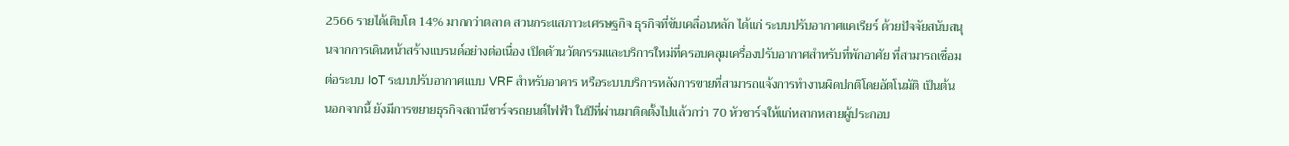2566 รายได้เติบโต 14% มากกว่าตลาด สวนกระแสภาวะเศรษฐกิจ ธุรกิจที่ขับเคลื่อนหลัก ได้แก่ ระบบปรับอากาศแคเรียร์ ด้วยปัจจัยสนับสนุนจากการเดินหน้าสร้างแบรนด์อย่างต่อเนื่อง เปิดตัวนวัตกรรมและบริการใหม่ที่ครอบคลุมเครื่องปรับอากาศสำหรับที่พักอาศัย ที่สามารถเชื่อมต่อระบบ IoT ระบบปรับอากาศแบบ VRF สำหรับอาคาร หรือระบบบริการหลังการขายที่สามารถแจ้งการทำงานผิดปกติโดยอัตโนมัติ เป็นต้น
นอกจากนี้ ยังมีการขยายธุรกิจสถานีชาร์จรถยนต์ไฟฟ้า ในปีที่ผ่านมาติดตั้งไปแล้วกว่า 70 หัวชาร์จให้แก่หลากหลายผู้ประกอบ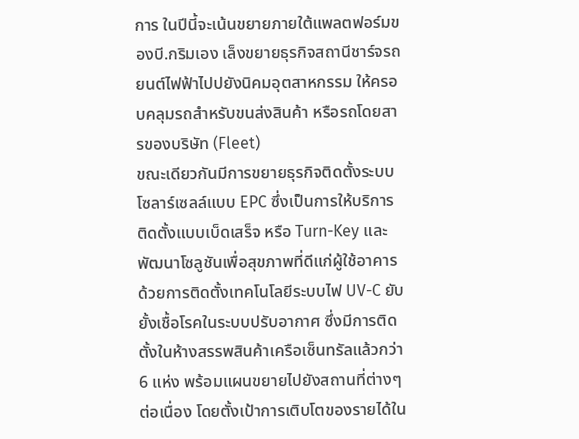การ ในปีนี้จะเน้นขยายภายใต้แพลตฟอร์มของบี.กริมเอง เล็งขยายธุรกิจสถานีชาร์จรถยนต์ไฟฟ้าไปปยังนิคมอุตสาหกรรม ให้ครอบคลุมรถสำหรับขนส่งสินค้า หรือรถโดยสารของบริษัท (Fleet)
ขณะเดียวกันมีการขยายธุรกิจติดตั้งระบบโซลาร์เซลล์แบบ EPC ซึ่งเป็นการให้บริการติดตั้งแบบเบ็ดเสร็จ หรือ Turn-Key และพัฒนาโซลูชันเพื่อสุขภาพที่ดีแก่ผู้ใช้อาคาร ด้วยการติดตั้งเทคโนโลยีระบบไฟ UV-C ยับยั้งเชื้อโรคในระบบปรับอากาศ ซึ่งมีการติดตั้งในห้างสรรพสินค้าเครือเซ็นทรัลแล้วกว่า 6 แห่ง พร้อมแผนขยายไปยังสถานที่ต่างๆ ต่อเนื่อง โดยตั้งเป้าการเติบโตของรายได้ใน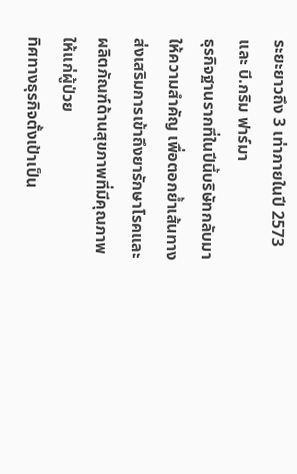ระยะยาวถึง 3 เท่าภายในปี 2573
และ บี.กริม ฟาร์มา
ธุรกิจฐานรากที่ในปีนี้บริษัทกลับมาให้ความสำคัญ เพื่อตอกย้ำเส้นทางส่งเสริมการเข้าถึงยารักษาโรคและผลิตภัณฑ์ด้านสุขภาพที่มีคุณภาพให้แก่ผู้ป่วย
ทิศทางธุรกิจตั้งเป้าเป็น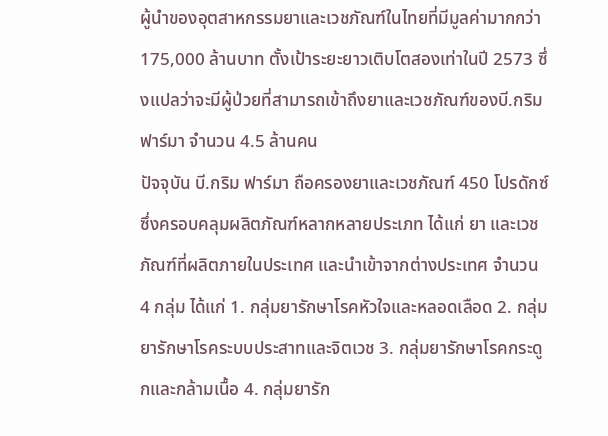ผู้นำของอุตสาหกรรมยาและเวชภัณฑ์ในไทยที่มีมูลค่ามากกว่า 175,000 ล้านบาท ตั้งเป้าระยะยาวเติบโตสองเท่าในปี 2573 ซึ่งแปลว่าจะมีผู้ป่วยที่สามารถเข้าถึงยาและเวชภัณฑ์ของบี.กริม ฟาร์มา จำนวน 4.5 ล้านคน
ปัจจุบัน บี.กริม ฟาร์มา ถือครองยาและเวชภัณฑ์ 450 โปรดักซ์ ซึ่งครอบคลุมผลิตภัณฑ์หลากหลายประเภท ได้แก่ ยา และเวชภัณฑ์ที่ผลิตภายในประเทศ และนำเข้าจากต่างประเทศ จำนวน 4 กลุ่ม ได้แก่ 1. กลุ่มยารักษาโรคหัวใจและหลอดเลือด 2. กลุ่มยารักษาโรคระบบประสาทและจิตเวช 3. กลุ่มยารักษาโรคกระดูกและกล้ามเนื้อ 4. กลุ่มยารัก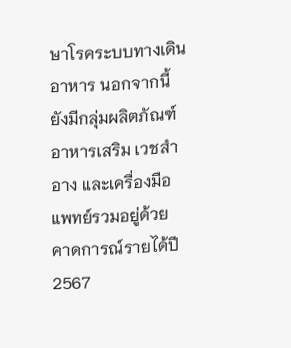ษาโรคระบบทางเดินอาหาร นอกจากนี้ ยังมีกลุ่มผลิตภัณฑ์อาหารเสริม เวชสำอาง และเครื่องมือแพทย์รวมอยู่ด้วย
คาดการณ์รายได้ปี 2567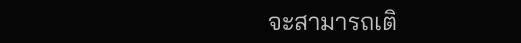จะสามารถเติ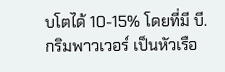บโตได้ 10-15% โดยที่มี บี.กริมพาวเวอร์ เป็นหัวเรือ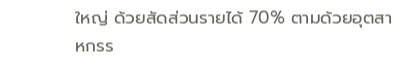ใหญ่ ด้วยสัดส่วนรายได้ 70% ตามด้วยอุตสาหกรร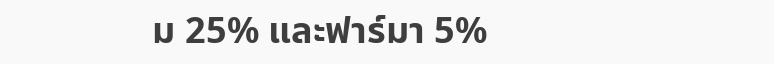ม 25% และฟาร์มา 5%